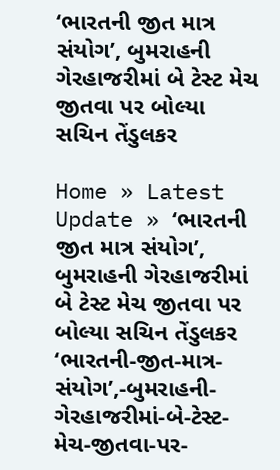‘ભારતની જીત માત્ર સંયોગ’, બુમરાહની ગેરહાજરીમાં બે ટેસ્ટ મેચ જીતવા પર બોલ્યા સચિન તેંડુલકર

Home » Latest Update » ‘ભારતની જીત માત્ર સંયોગ’, બુમરાહની ગેરહાજરીમાં બે ટેસ્ટ મેચ જીતવા પર બોલ્યા સચિન તેંડુલકર
‘ભારતની-જીત-માત્ર-સંયોગ’,-બુમરાહની-ગેરહાજરીમાં-બે-ટેસ્ટ-મેચ-જીતવા-પર-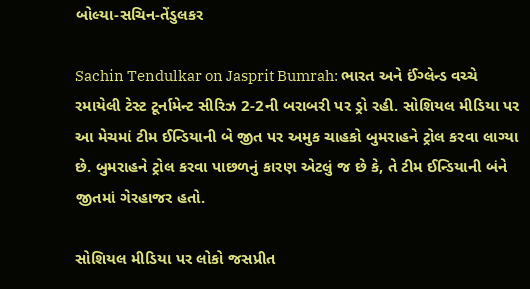બોલ્યા-સચિન-તેંડુલકર

Sachin Tendulkar on Jasprit Bumrah: ભારત અને ઈંગ્લેન્ડ વચ્ચે રમાયેલી ટેસ્ટ ટૂર્નામેન્ટ સીરિઝ 2-2ની બરાબરી પર ડ્રો રહી. સોશિયલ મીડિયા પર આ મેચમાં ટીમ ઈન્ડિયાની બે જીત પર અમુક ચાહકો બુમરાહને ટ્રોલ કરવા લાગ્યા છે. બુમરાહને ટ્રોલ કરવા પાછળનું કારણ એટલું જ છે કે, તે ટીમ ઈન્ડિયાની બંને જીતમાં ગેરહાજર હતો.

સોશિયલ મીડિયા પર લોકો જસપ્રીત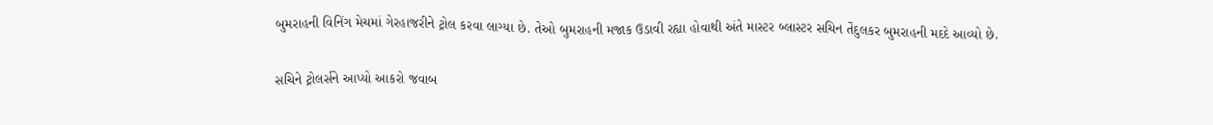બુમરાહની વિનિંગ મેચમાં ગેરહાજરીને ટ્રોલ કરવા લાગ્યા છે. તેઓ બુમરાહની મજાક ઉડાવી રહ્યા હોવાથી અંતે માસ્ટર બ્લાસ્ટર સચિન તેંદુલકર બુમરાહની મદદે આવ્યો છે.

સચિને ટ્રોલર્સને આપ્યો આકરો જવાબ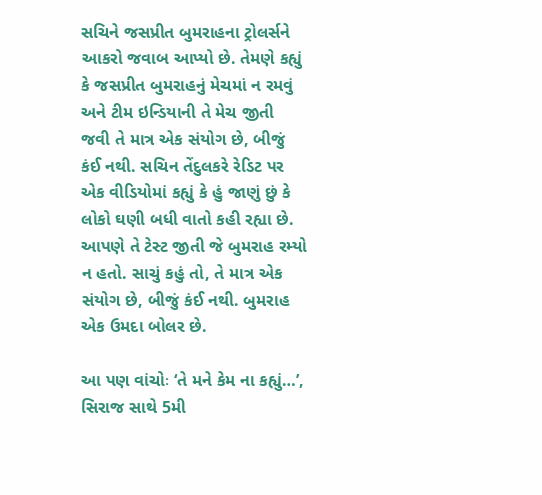સચિને જસપ્રીત બુમરાહના ટ્રોલર્સને આકરો જવાબ આપ્યો છે. તેમણે કહ્યું કે જસપ્રીત બુમરાહનું મેચમાં ન રમવું અને ટીમ ઇન્ડિયાની તે મેચ જીતી જવી તે માત્ર એક સંયોગ છે, બીજું કંઈ નથી. સચિન તેંદુલકરે રેડિટ પર એક વીડિયોમાં કહ્યું કે હું જાણું છું કે લોકો ઘણી બધી વાતો કહી રહ્યા છે. આપણે તે ટેસ્ટ જીતી જે બુમરાહ રમ્યો ન હતો. સાચું કહું તો, તે માત્ર એક સંયોગ છે, બીજું કંઈ નથી. બુમરાહ એક ઉમદા બોલર છે.

આ પણ વાંચોઃ ‘તે મને કેમ ના કહ્યું…’, સિરાજ સાથે 5મી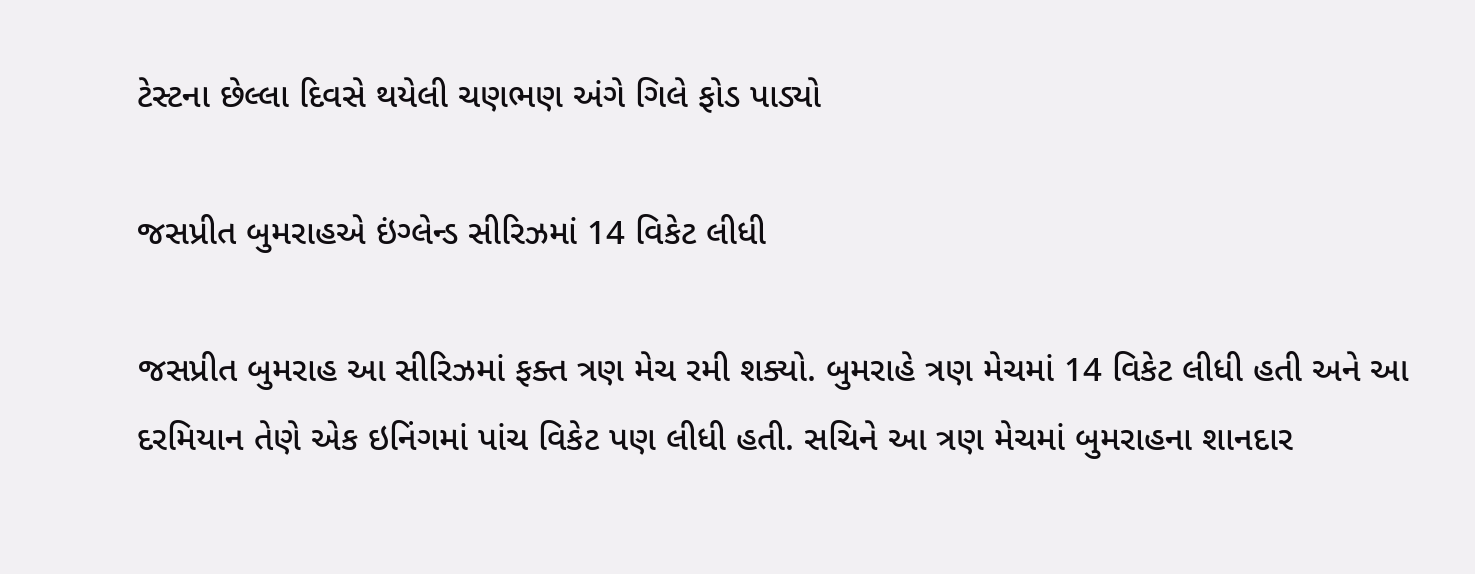ટેસ્ટના છેલ્લા દિવસે થયેલી ચણભણ અંગે ગિલે ફોડ પાડ્યો

જસપ્રીત બુમરાહએ ઇંગ્લેન્ડ સીરિઝમાં 14 વિકેટ લીધી

જસપ્રીત બુમરાહ આ સીરિઝમાં ફક્ત ત્રણ મેચ રમી શક્યો. બુમરાહે ત્રણ મેચમાં 14 વિકેટ લીધી હતી અને આ દરમિયાન તેણે એક ઇનિંગમાં પાંચ વિકેટ પણ લીધી હતી. સચિને આ ત્રણ મેચમાં બુમરાહના શાનદાર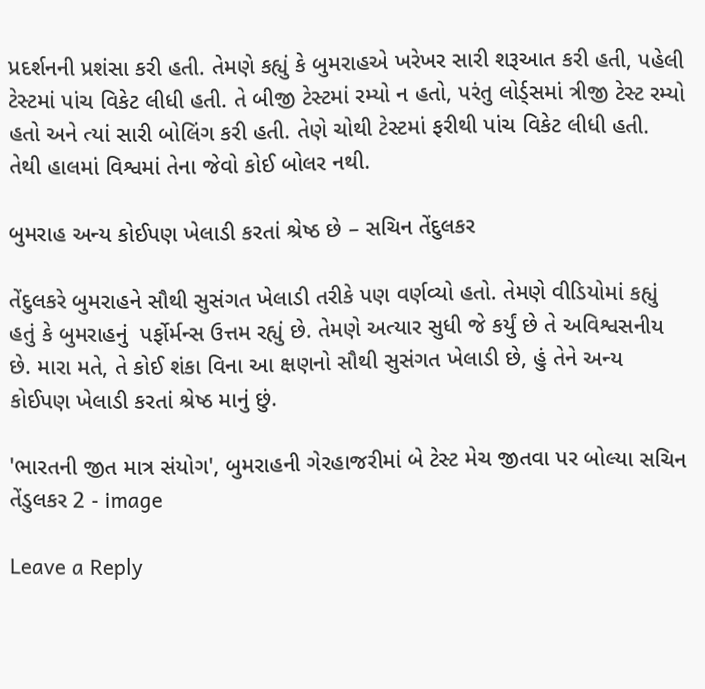પ્રદર્શનની પ્રશંસા કરી હતી. તેમણે કહ્યું કે બુમરાહએ ખરેખર સારી શરૂઆત કરી હતી, પહેલી ટેસ્ટમાં પાંચ વિકેટ લીધી હતી. તે બીજી ટેસ્ટમાં રમ્યો ન હતો, પરંતુ લોર્ડ્સમાં ત્રીજી ટેસ્ટ રમ્યો હતો અને ત્યાં સારી બોલિંગ કરી હતી. તેણે ચોથી ટેસ્ટમાં ફરીથી પાંચ વિકેટ લીધી હતી. તેથી હાલમાં વિશ્વમાં તેના જેવો કોઈ બોલર નથી.

બુમરાહ અન્ય કોઈપણ ખેલાડી કરતાં શ્રેષ્ઠ છે – સચિન તેંદુલકર

તેંદુલકરે બુમરાહને સૌથી સુસંગત ખેલાડી તરીકે પણ વર્ણવ્યો હતો. તેમણે વીડિયોમાં કહ્યું હતું કે બુમરાહનું  પર્ફોર્મન્સ ઉત્તમ રહ્યું છે. તેમણે અત્યાર સુધી જે કર્યું છે તે અવિશ્વસનીય છે. મારા મતે, તે કોઈ શંકા વિના આ ક્ષણનો સૌથી સુસંગત ખેલાડી છે, હું તેને અન્ય કોઈપણ ખેલાડી કરતાં શ્રેષ્ઠ માનું છું.

'ભારતની જીત માત્ર સંયોગ', બુમરાહની ગેરહાજરીમાં બે ટેસ્ટ મેચ જીતવા પર બોલ્યા સચિન તેંડુલકર 2 - image

Leave a Reply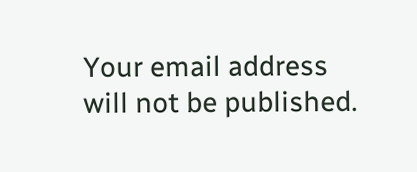Your email address will not be published.